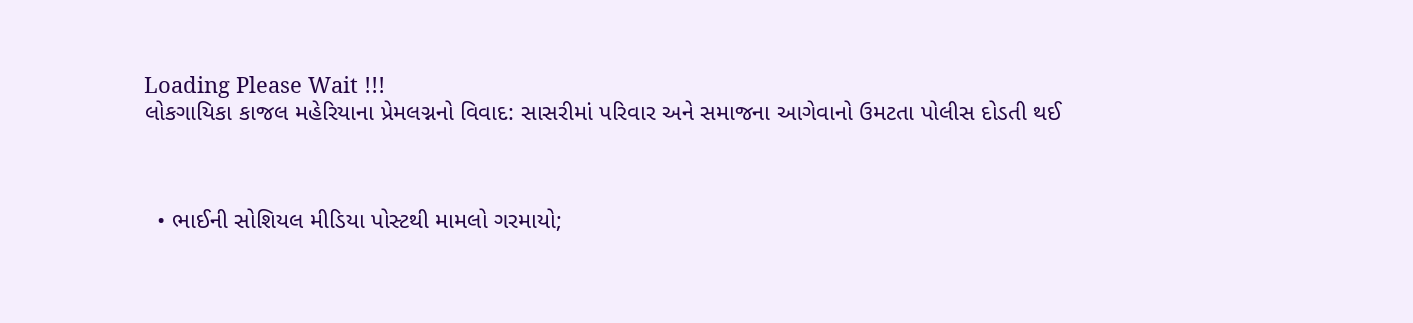Loading Please Wait !!!
લોકગાયિકા કાજલ મહેરિયાના પ્રેમલગ્નનો વિવાદ: સાસરીમાં પરિવાર અને સમાજના આગેવાનો ઉમટતા પોલીસ દોડતી થઈ



  • ભાઈની સોશિયલ મીડિયા પોસ્ટથી મામલો ગરમાયો;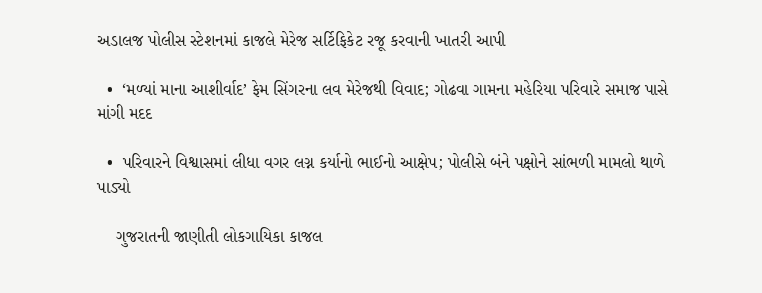અડાલજ પોલીસ સ્ટેશનમાં કાજલે મેરેજ સર્ટિફિકેટ રજૂ કરવાની ખાતરી આપી

  •  ‘મળ્યાં માના આશીર્વાદ’ ફેમ સિંગરના લવ મેરેજથી વિવાદ; ગોઢવા ગામના મહેરિયા પરિવારે સમાજ પાસે માંગી મદદ

  •  પરિવારને વિશ્વાસમાં લીધા વગર લગ્ન કર્યાનો ભાઈનો આક્ષેપ; પોલીસે બંને પક્ષોને સાંભળી મામલો થાળે પાડ્યો

    ગુજરાતની જાણીતી લોકગાયિકા કાજલ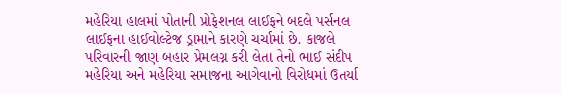મહેરિયા હાલમાં પોતાની પ્રોફેશનલ લાઈફને બદલે પર્સનલ લાઈફના હાઈવોલ્ટેજ ડ્રામાને કારણે ચર્ચામાં છે. કાજલે પરિવારની જાણ બહાર પ્રેમલગ્ન કરી લેતા તેનો ભાઈ સંદીપ મહેરિયા અને મહેરિયા સમાજના આગેવાનો વિરોધમાં ઉતર્યા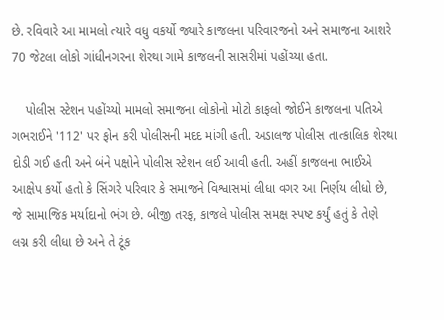છે. રવિવારે આ મામલો ત્યારે વધુ વકર્યો જ્યારે કાજલના પરિવારજનો અને સમાજના આશરે 70 જેટલા લોકો ગાંધીનગરના શેરથા ગામે કાજલની સાસરીમાં પહોંચ્યા હતા.

    પોલીસ સ્ટેશન પહોંચ્યો મામલો સમાજના લોકોનો મોટો કાફલો જોઈને કાજલના પતિએ ગભરાઈને '112' પર ફોન કરી પોલીસની મદદ માંગી હતી. અડાલજ પોલીસ તાત્કાલિક શેરથા દોડી ગઈ હતી અને બંને પક્ષોને પોલીસ સ્ટેશન લઈ આવી હતી. અહીં કાજલના ભાઈએ આક્ષેપ કર્યો હતો કે સિંગરે પરિવાર કે સમાજને વિશ્વાસમાં લીધા વગર આ નિર્ણય લીધો છે, જે સામાજિક મર્યાદાનો ભંગ છે. બીજી તરફ, કાજલે પોલીસ સમક્ષ સ્પષ્ટ કર્યું હતું કે તેણે લગ્ન કરી લીધા છે અને તે ટૂંક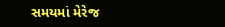સમયમાં મેરેજ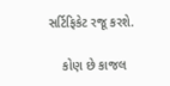સર્ટિફિકેટ રજૂ કરશે.

    કોણ છે કાજલ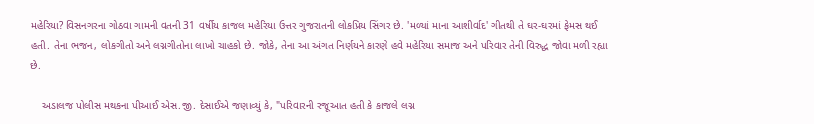મહેરિયા? વિસનગરના ગોઠવા ગામની વતની 31 વર્ષીય કાજલ મહેરિયા ઉત્તર ગુજરાતની લોકપ્રિય સિંગર છે. 'મળ્યાં માના આશીર્વાદ' ગીતથી તે ઘર-ઘરમાં ફેમસ થઈ હતી. તેના ભજન, લોકગીતો અને લગ્નગીતોના લાખો ચાહકો છે. જોકે, તેના આ અંગત નિર્ણયને કારણે હવે મહેરિયા સમાજ અને પરિવાર તેની વિરુદ્ધ જોવા મળી રહ્યા છે.

    અડાલજ પોલીસ મથકના પીઆઈ એસ.જી. દેસાઈએ જણાવ્યું કે, "પરિવારની રજૂઆત હતી કે કાજલે લગ્ન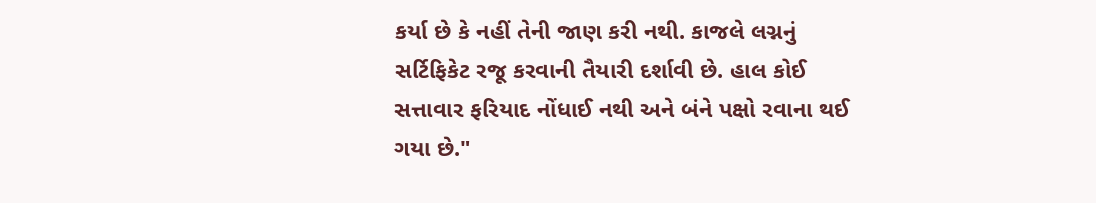કર્યા છે કે નહીં તેની જાણ કરી નથી. કાજલે લગ્નનું સર્ટિફિકેટ રજૂ કરવાની તૈયારી દર્શાવી છે. હાલ કોઈ સત્તાવાર ફરિયાદ નોંધાઈ નથી અને બંને પક્ષો રવાના થઈ ગયા છે."